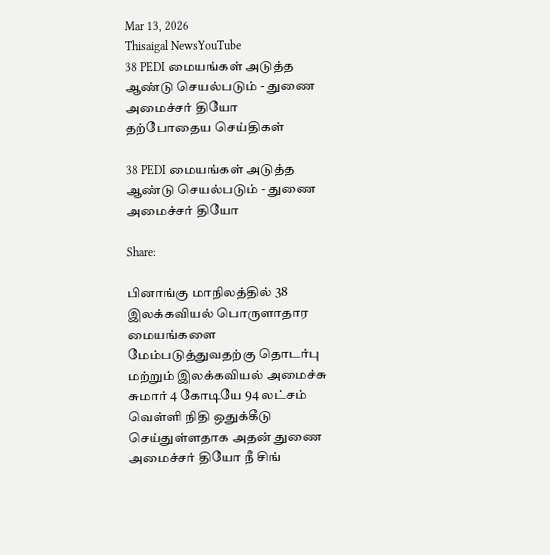Mar 13, 2026
Thisaigal NewsYouTube
38 PEDI மையங்கள் அடுத்த ஆண்டு செயல்படும் - துணை அமைச்சர் தியோ
தற்போதைய செய்திகள்

38 PEDI மையங்கள் அடுத்த ஆண்டு செயல்படும் - துணை அமைச்சர் தியோ

Share:

பினாங்கு மாநிலத்தில் 38 இலக்கவியல் பொருளாதார மையங்களை மேம்படுத்துவதற்கு தொடர்பு மற்றும் இலக்கவியல் அமைச்சு சுமார் 4 கோடியே 94 லட்சம் வெள்ளி நிதி ஒதுக்கீடு செய்துள்ளதாக அதன் துணை அமைச்சர் தியோ நீ சிங்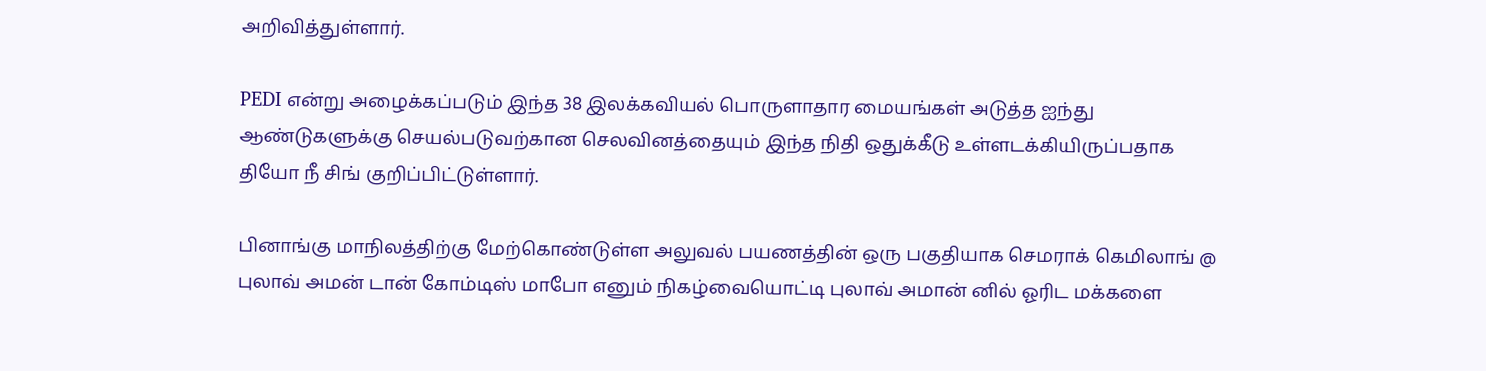அறிவித்துள்ளார்.

PEDI என்று அழைக்கப்படும் இந்த 38 இலக்கவியல் பொருளாதார மையங்கள் அடுத்த ஐந்து ஆண்டுகளுக்கு செயல்படுவற்கான செலவினத்தையும் இந்த நிதி ஒதுக்கீடு உள்ளடக்கியிருப்பதாக தியோ நீ சிங் குறிப்பிட்டுள்ளார்.

பினாங்கு மாநிலத்திற்கு மேற்கொண்டுள்ள அலுவல் பயணத்தின் ஒரு பகுதியாக செமராக் கெமிலாங் @ புலாவ் அமன் டான் கோம்டிஸ் மாபோ எனும் நிகழ்வையொட்டி புலாவ் அமான் னில் ஓரிட மக்களை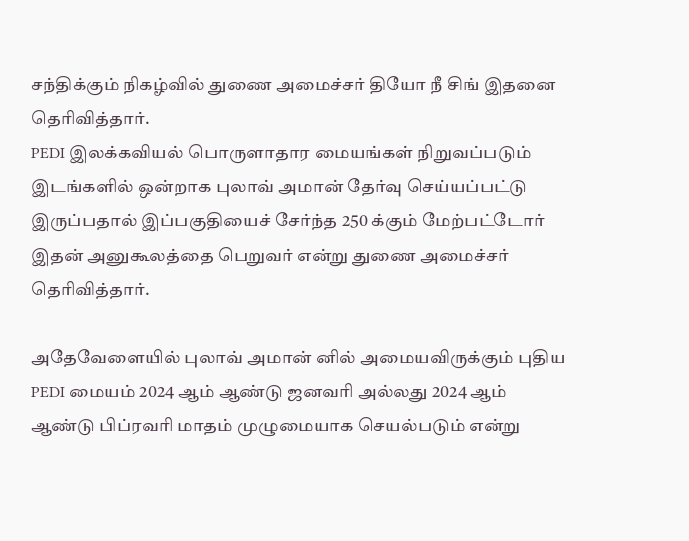சந்திக்கும் நிகழ்வில் துணை அமைச்சர் தியோ நீ சிங் இதனை தெரிவித்தார்.
PEDI இலக்கவியல் பொருளாதார மையங்கள் நிறுவப்படும் இடங்களில் ஒன்றாக புலாவ் அமான் தேர்வு செய்யப்பட்டு இருப்பதால் இப்பகுதியைச் சேர்ந்த 250 க்கும் மேற்பட்டோர் இதன் அனுகூலத்தை பெறுவர் என்று துணை அமைச்சர் தெரிவித்தார்.

அதேவேளையில் புலாவ் அமான் னில் அமையவிருக்கும் புதிய PEDI மையம் 2024 ஆம் ஆண்டு ஜனவரி அல்லது 2024 ஆம் ஆண்டு பிப்ரவரி மாதம் முழுமையாக செயல்படும் என்று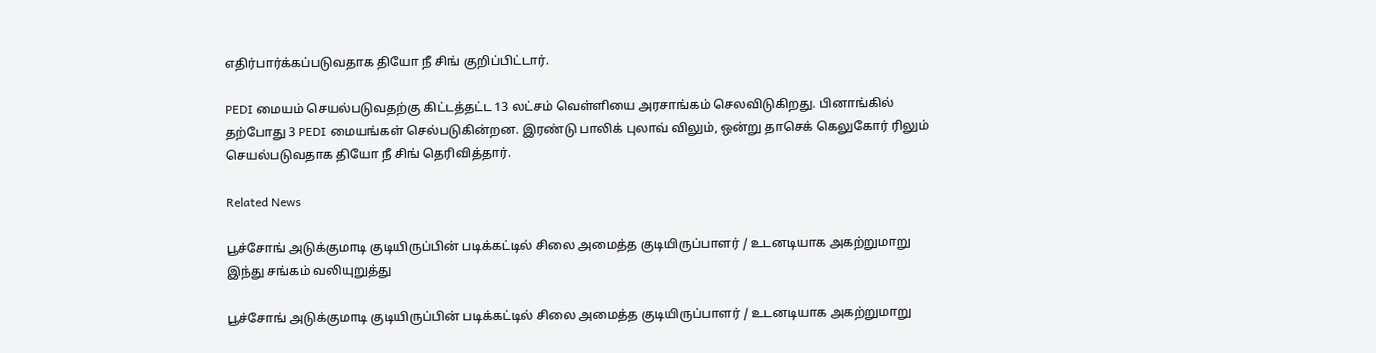எதிர்பார்க்கப்படுவதாக தியோ நீ சிங் குறிப்பிட்டார்.

PEDI மையம் செயல்படுவதற்கு கிட்டத்தட்ட 13 லட்சம் வெள்ளியை அரசாங்கம் செலவிடுகிறது. பினாங்கில் தற்போது 3 PEDI மையங்கள் செல்படுகின்றன. இரண்டு பாலிக் புலாவ் விலும், ஒன்று தாசெக் கெலுகோர் ரிலும் செயல்படுவதாக தியோ நீ சிங் தெரிவித்தார்.

Related News

பூச்சோங் அடுக்குமாடி குடியிருப்பின் படிக்கட்டில் சிலை அமைத்த குடியிருப்பாளர் / உடனடியாக அகற்றுமாறு இந்து சங்கம் வலியுறுத்து

பூச்சோங் அடுக்குமாடி குடியிருப்பின் படிக்கட்டில் சிலை அமைத்த குடியிருப்பாளர் / உடனடியாக அகற்றுமாறு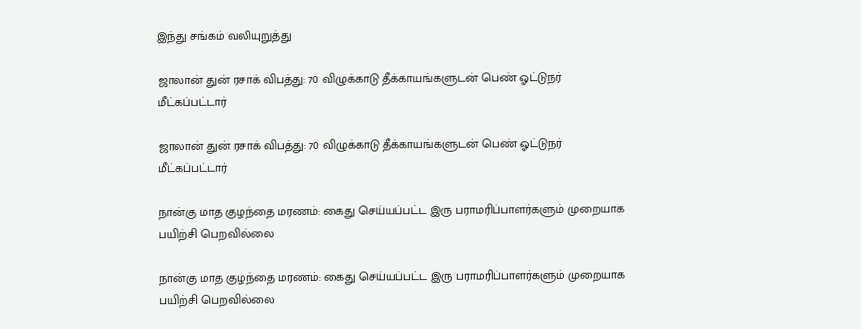இந்து சங்கம் வலியுறுத்து

ஜாலான் துன் ரசாக் விபத்து: 70 விழுக்காடு தீக்காயங்களுடன் பெண் ஓட்டுநர் மீட்கப்பட்டார்

ஜாலான் துன் ரசாக் விபத்து: 70 விழுக்காடு தீக்காயங்களுடன் பெண் ஓட்டுநர் மீட்கப்பட்டார்

நான்கு மாத குழந்தை மரணம்: கைது செய்யப்பட்ட இரு பராமரிப்பாளர்களும் முறையாக பயிற்சி பெறவில்லை

நான்கு மாத குழந்தை மரணம்: கைது செய்யப்பட்ட இரு பராமரிப்பாளர்களும் முறையாக பயிற்சி பெறவில்லை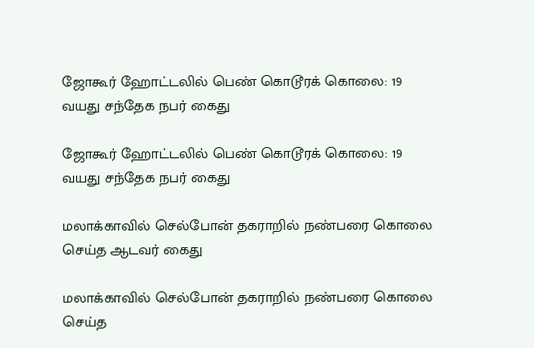ஜோகூர் ஹோட்டலில் பெண் கொடூரக் கொலை: 19 வயது சந்தேக நபர் கைது

ஜோகூர் ஹோட்டலில் பெண் கொடூரக் கொலை: 19 வயது சந்தேக நபர் கைது

மலாக்காவில் செல்போன் தகராறில் நண்பரை கொலை செய்த ஆடவர் கைது

மலாக்காவில் செல்போன் தகராறில் நண்பரை கொலை செய்த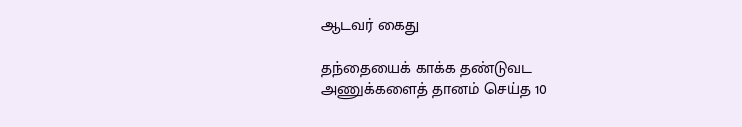ஆடவர் கைது

தந்தையைக் காக்க தண்டுவட அணுக்களைத் தானம் செய்த 10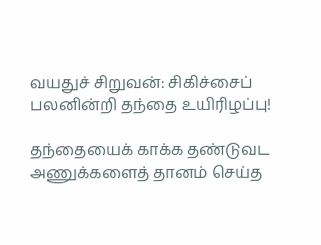வயதுச் சிறுவன்: சிகிச்சைப் பலனின்றி தந்தை உயிரிழப்பு!

தந்தையைக் காக்க தண்டுவட அணுக்களைத் தானம் செய்த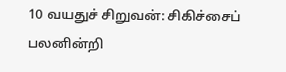10 வயதுச் சிறுவன்: சிகிச்சைப் பலனின்றி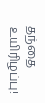தந்தை உயிரிழப்பு!